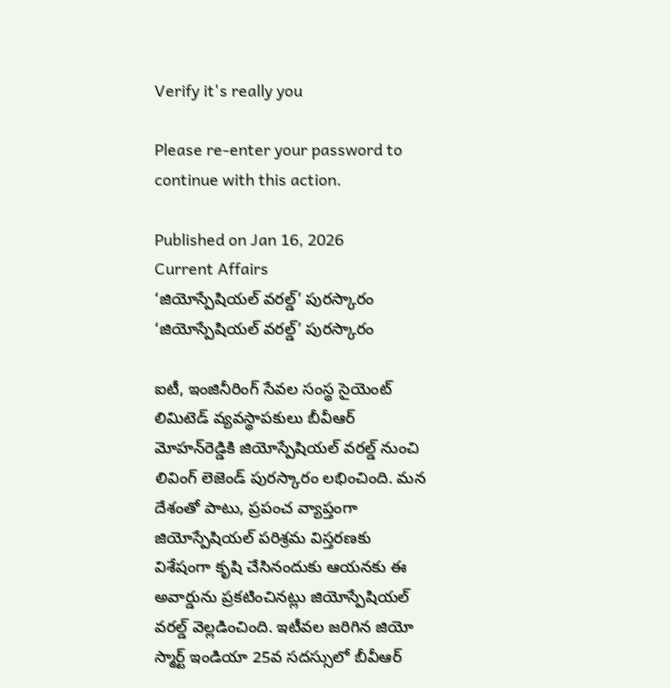Verify it's really you

Please re-enter your password to continue with this action.

Published on Jan 16, 2026
Current Affairs
‘జియోస్పేషియల్‌ వరల్డ్‌’ పురస్కారం
‘జియోస్పేషియల్‌ వరల్డ్‌’ పురస్కారం

ఐటీ, ఇంజినీరింగ్‌ సేవల సంస్థ సైయెంట్‌ లిమిటెడ్‌ వ్యవస్థాపకులు బీవీఆర్‌ మోహన్‌రెడ్డికి జియోస్పేషియల్‌ వరల్డ్‌ నుంచి లివింగ్‌ లెజెండ్‌ పురస్కారం లభించింది. మన దేశంతో పాటు, ప్రపంచ వ్యాప్తంగా జియోస్పేషియల్‌ పరిశ్రమ విస్తరణకు విశేషంగా కృషి చేసినందుకు ఆయనకు ఈ అవార్డును ప్రకటించినట్లు జియోస్పేషియల్‌ వరల్డ్‌ వెల్లడించింది. ఇటీవల జరిగిన జియో స్మార్ట్‌ ఇండియా 25వ సదస్సులో బీవీఆర్‌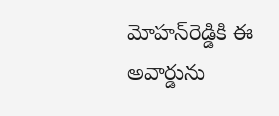మోహన్‌రెడ్డికి ఈ అవార్డును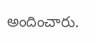అందించారు.